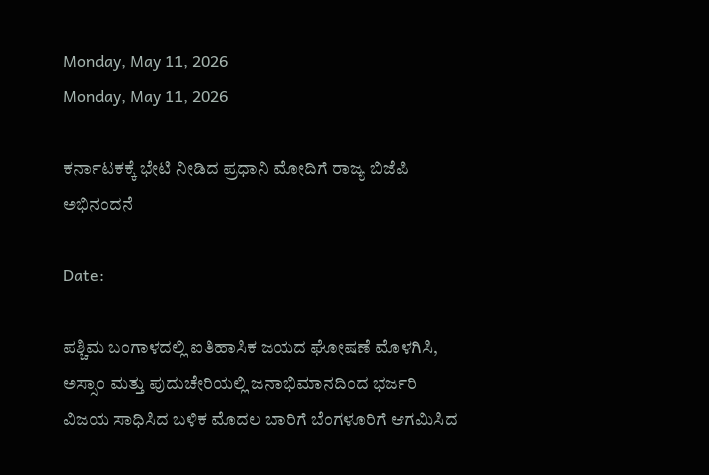Monday, May 11, 2026
Monday, May 11, 2026

ಕರ್ನಾಟಕಕ್ಕೆ ಭೇಟಿ‌ ನೀಡಿದ ಪ್ರಧಾನಿ ಮೋದಿಗೆ ರಾಜ್ಯ ಬಿಜೆಪಿ ಅಭಿನಂದನೆ

Date:

ಪಶ್ಚಿಮ ಬಂಗಾಳದಲ್ಲಿ ಐತಿಹಾಸಿಕ ಜಯದ ಘೋಷಣೆ ಮೊಳಗಿಸಿ, ಅಸ್ಸಾಂ ಮತ್ತು ಪುದುಚೇರಿಯಲ್ಲಿ ಜನಾಭಿಮಾನದಿಂದ ಭರ್ಜರಿ ವಿಜಯ ಸಾಧಿಸಿದ ಬಳಿಕ ಮೊದಲ ಬಾರಿಗೆ ಬೆಂಗಳೂರಿಗೆ ಆಗಮಿಸಿದ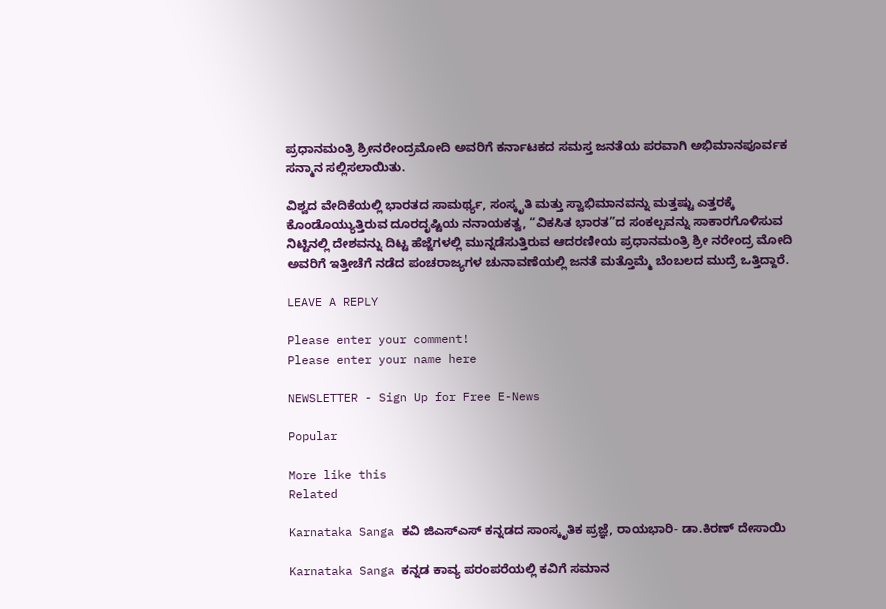ಪ್ರಧಾನಮಂತ್ರಿ ಶ್ರೀನರೇಂದ್ರಮೋದಿ ಅವರಿಗೆ ಕರ್ನಾಟಕದ ಸಮಸ್ತ ಜನತೆಯ ಪರವಾಗಿ ಅಭಿಮಾನಪೂರ್ವಕ ಸನ್ಮಾನ ಸಲ್ಲಿಸಲಾಯಿತು.

ವಿಶ್ವದ ವೇದಿಕೆಯಲ್ಲಿ ಭಾರತದ ಸಾಮರ್ಥ್ಯ, ಸಂಸ್ಕೃತಿ ಮತ್ತು ಸ್ವಾಭಿಮಾನವನ್ನು ಮತ್ತಷ್ಟು ಎತ್ತರಕ್ಕೆ ಕೊಂಡೊಯ್ಯುತ್ತಿರುವ ದೂರದೃಷ್ಟಿಯ ನನಾಯಕತ್ವ, “ವಿಕಸಿತ ಭಾರತ”ದ ಸಂಕಲ್ಪವನ್ನು ಸಾಕಾರಗೊಳಿಸುವ ನಿಟ್ಟಿನಲ್ಲಿ ದೇಶವನ್ನು ದಿಟ್ಟ ಹೆಜ್ಜೆಗಳಲ್ಲಿ ಮುನ್ನಡೆಸುತ್ತಿರುವ ಆದರಣೀಯ ಪ್ರಧಾನಮಂತ್ರಿ ಶ್ರೀ ನರೇಂದ್ರ ಮೋದಿ ಅವರಿಗೆ ಇತ್ತೀಚೆಗೆ ನಡೆದ ಪಂಚರಾಜ್ಯಗಳ ಚುನಾವಣೆಯಲ್ಲಿ ಜನತೆ ಮತ್ತೊಮ್ಮೆ ಬೆಂಬಲದ ಮುದ್ರೆ ಒತ್ತಿದ್ದಾರೆ.

LEAVE A REPLY

Please enter your comment!
Please enter your name here

NEWSLETTER - Sign Up for Free E-News

Popular

More like this
Related

Karnataka Sanga ಕವಿ ಜಿಎಸ್ಎಸ್ ಕನ್ನಡದ ಸಾಂಸ್ಕೃತಿಕ ಪ್ರಜ್ಞೆ, ರಾಯಭಾರಿ- ಡಾ.ಕಿರಣ್ ದೇಸಾಯಿ

Karnataka Sanga ಕನ್ನಡ ಕಾವ್ಯ ಪರಂಪರೆಯಲ್ಲಿ ಕವಿಗೆ ಸಮಾನ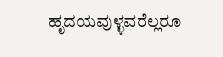ಹೃದಯವುಳ್ಳವರೆಲ್ಲರೂ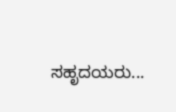ಸಹೃದಯರು...